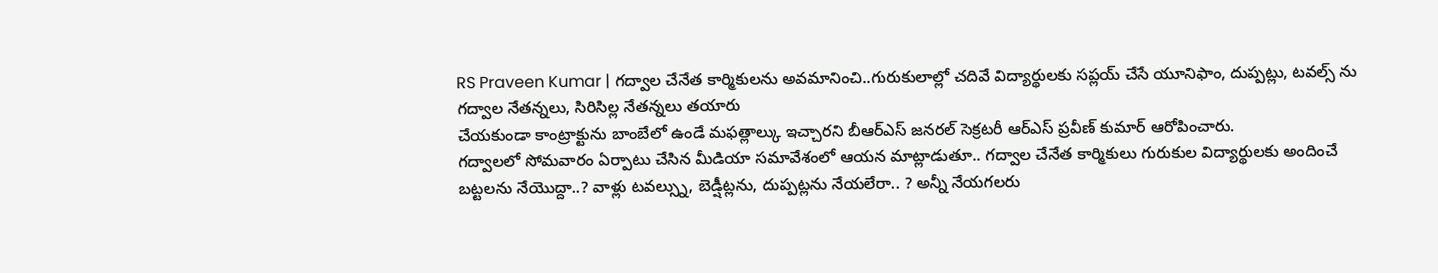RS Praveen Kumar | గద్వాల చేనేత కార్మికులను అవమానించి..గురుకులాల్లో చదివే విద్యార్థులకు సప్లయ్ చేసే యూనిఫాం, దుప్పట్లు, టవల్స్ ను గద్వాల నేతన్నలు, సిరిసిల్ల నేతన్నలు తయారు
చేయకుండా కాంట్రాక్టును బాంబేలో ఉండే మఫత్లాల్కు ఇచ్చారని బీఆర్ఎస్ జనరల్ సెక్రటరీ ఆర్ఎస్ ప్రవీణ్ కుమార్ ఆరోపించారు.
గద్వాలలో సోమవారం ఏర్పాటు చేసిన మీడియా సమావేశంలో ఆయన మాట్లాడుతూ.. గద్వాల చేనేత కార్మికులు గురుకుల విద్యార్థులకు అందించే బట్టలను నేయొద్దా..? వాళ్లు టవల్స్ను, బెడ్షీట్లను, దుప్పట్లను నేయలేరా.. ? అన్నీ నేయగలరు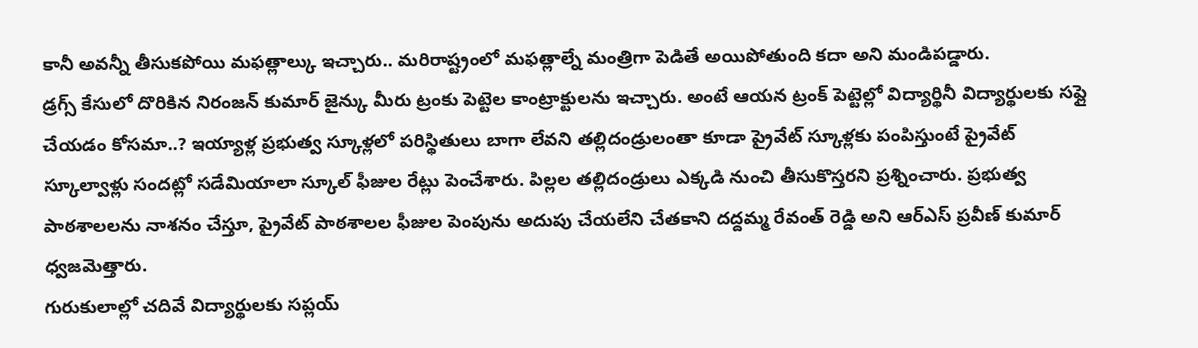కానీ అవన్నీ తీసుకపోయి మఫత్లాల్కు ఇచ్చారు.. మరిరాష్ట్రంలో మఫత్లాల్నే మంత్రిగా పెడితే అయిపోతుంది కదా అని మండిపడ్డారు.
డ్రగ్స్ కేసులో దొరికిన నిరంజన్ కుమార్ జైన్కు మీరు ట్రంకు పెట్టెల కాంట్రాక్టులను ఇచ్చారు. అంటే ఆయన ట్రంక్ పెట్టెల్లో విద్యార్థినీ విద్యార్థులకు సప్లై చేయడం కోసమా..? ఇయ్యాళ్ల ప్రభుత్వ స్కూళ్లలో పరిస్థితులు బాగా లేవని తల్లిదండ్రులంతా కూడా ప్రైవేట్ స్కూళ్లకు పంపిస్తుంటే ప్రైవేట్ స్కూల్వాళ్లు సందట్లో సడేమియాలా స్కూల్ ఫీజుల రేట్లు పెంచేశారు. పిల్లల తల్లిదండ్రులు ఎక్కడి నుంచి తీసుకొస్తరని ప్రశ్నించారు. ప్రభుత్వ పాఠశాలలను నాశనం చేస్తూ, ప్రైవేట్ పాఠశాలల ఫీజుల పెంపును అదుపు చేయలేని చేతకాని దద్దమ్మ రేవంత్ రెడ్డి అని ఆర్ఎస్ ప్రవీణ్ కుమార్ ధ్వజమెత్తారు.
గురుకులాల్లో చదివే విద్యార్థులకు సప్లయ్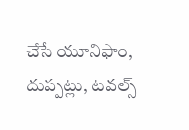చేసే యూనిఫాం, దుప్పట్లు, టవల్స్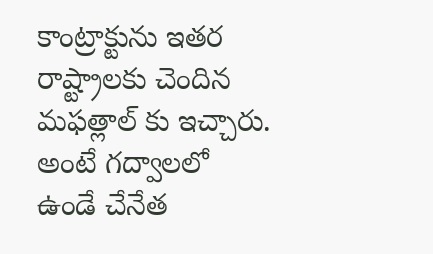కాంట్రాక్టును ఇతర రాష్ట్రాలకు చెందిన మఫత్లాల్ కు ఇచ్చారు.
అంటే గద్వాలలో ఉండే చేనేత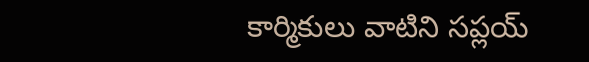కార్మికులు వాటిని సప్లయ్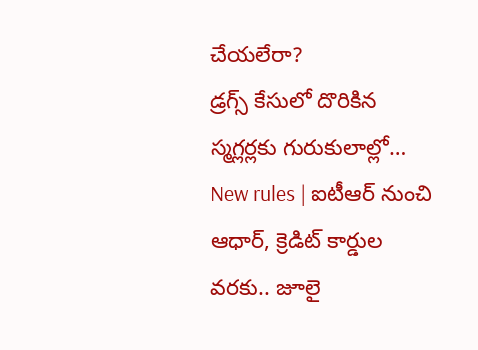చేయలేరా?
డ్రగ్స్ కేసులో దొరికిన స్మగ్లర్లకు గురుకులాల్లో… New rules | ఐటీఆర్ నుంచి ఆధార్, క్రెడిట్ కార్డుల వరకు.. జూలై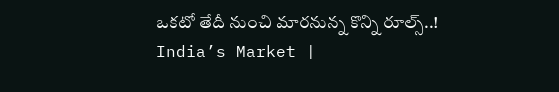ఒకటో తేదీ నుంచి మారనున్న కొన్ని రూల్స్..!
India’s Market |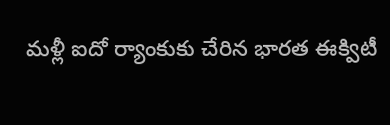మళ్లీ ఐదో ర్యాంకుకు చేరిన భారత ఈక్విటీ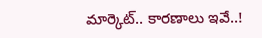మార్కెట్.. కారణాలు ఇవే..!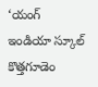‘యంగ్ ఇండియా స్కూల్ కొత్తగూడెం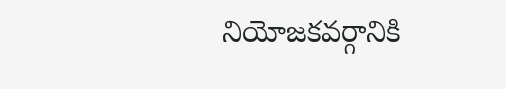నియోజకవర్గానికి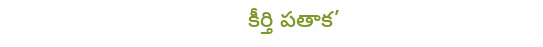కీర్తి పతాక’